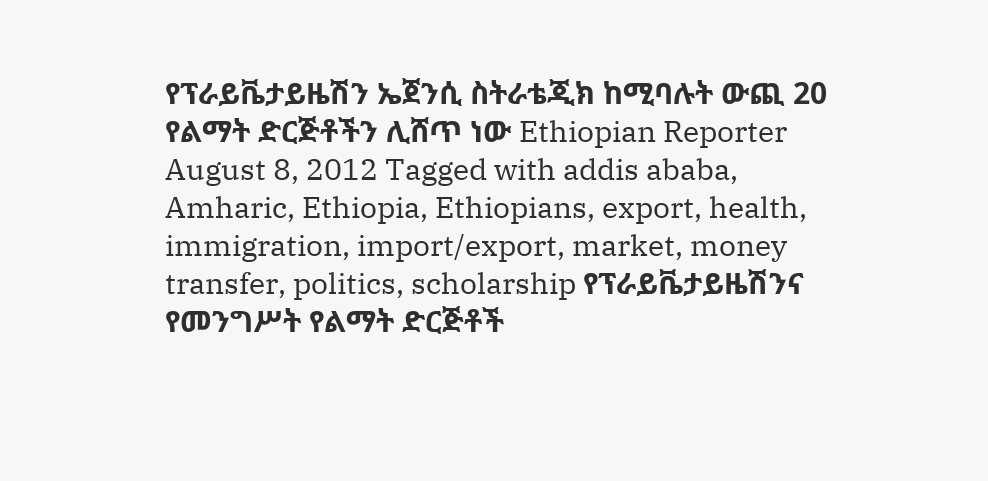የፕራይቬታይዜሽን ኤጀንሲ ስትራቴጂክ ከሚባሉት ውጪ 20 የልማት ድርጅቶችን ሊሸጥ ነው Ethiopian Reporter August 8, 2012 Tagged with addis ababa, Amharic, Ethiopia, Ethiopians, export, health, immigration, import/export, market, money transfer, politics, scholarship የፕራይቬታይዜሽንና የመንግሥት የልማት ድርጅቶች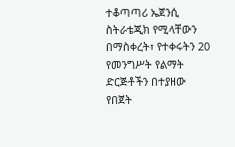ተቆጣጣሪ ኤጀንሲ ስትራቴጂክ የሚላቸውን በማስቀረት፣ የተቀሩትን 20 የመንግሥት የልማት ድርጅቶችን በተያዘው የበጀት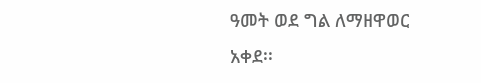ዓመት ወደ ግል ለማዘዋወር አቀደ፡፡